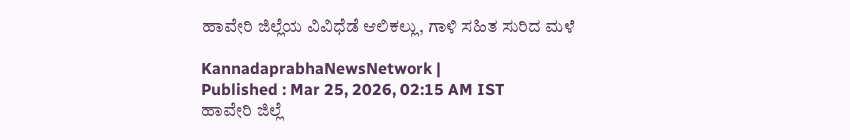ಹಾವೇರಿ ಜಿಲ್ಲೆಯ ವಿವಿಧೆಡೆ ಆಲಿಕಲ್ಲು, ಗಾಳಿ ಸಹಿತ ಸುರಿದ ಮಳೆ

KannadaprabhaNewsNetwork |
Published : Mar 25, 2026, 02:15 AM IST
ಹಾವೇರಿ ಜಿಲ್ಲೆ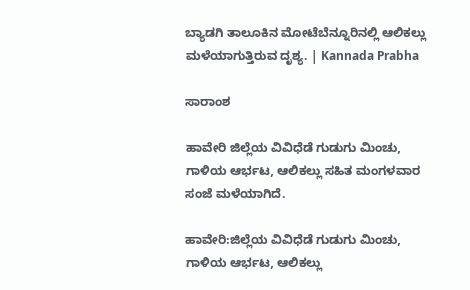ಬ್ಯಾಡಗಿ ತಾಲೂಕಿನ ಮೋಟೆಬೆನ್ನೂರಿನಲ್ಲಿ ಆಲಿಕಲ್ಲು ಮಳೆಯಾಗುತ್ತಿರುವ ದೃಶ್ಯ. | Kannada Prabha

ಸಾರಾಂಶ

ಹಾವೇರಿ ಜಿಲ್ಲೆಯ ವಿವಿಧೆಡೆ ಗುಡುಗು ಮಿಂಚು, ಗಾಳಿಯ ಆರ್ಭಟ, ಆಲಿಕಲ್ಲು ಸಹಿತ ಮಂಗಳವಾರ ಸಂಜೆ ಮಳೆಯಾಗಿದೆ.

ಹಾವೇರಿ:ಜಿಲ್ಲೆಯ ವಿವಿಧೆಡೆ ಗುಡುಗು ಮಿಂಚು, ಗಾಳಿಯ ಆರ್ಭಟ, ಆಲಿಕಲ್ಲು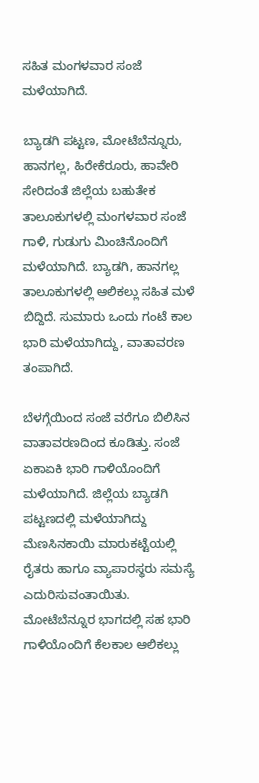ಸಹಿತ ಮಂಗಳವಾರ ಸಂಜೆ ಮಳೆಯಾಗಿದೆ.

ಬ್ಯಾಡಗಿ ಪಟ್ಟಣ, ಮೋಟೆಬೆನ್ನೂರು, ಹಾನಗಲ್ಲ, ಹಿರೇಕೆರೂರು, ಹಾವೇರಿ ಸೇರಿದಂತೆ ಜಿಲ್ಲೆಯ ಬಹುತೇಕ ತಾಲೂಕುಗಳಲ್ಲಿ ಮಂಗಳವಾರ ಸಂಜೆ ಗಾಳಿ, ಗುಡುಗು ಮಿಂಚಿನೊಂದಿಗೆ ಮಳೆಯಾಗಿದೆ. ಬ್ಯಾಡಗಿ, ಹಾನಗಲ್ಲ ತಾಲೂಕುಗಳಲ್ಲಿ ಆಲಿಕಲ್ಲು ಸಹಿತ ಮಳೆ ಬಿದ್ದಿದೆ. ಸುಮಾರು ಒಂದು ಗಂಟೆ ಕಾಲ ಭಾರಿ ಮಳೆಯಾಗಿದ್ದು, ವಾತಾವರಣ ತಂಪಾಗಿದೆ.

ಬೆಳಗ್ಗೆಯಿಂದ ಸಂಜೆ ವರೆಗೂ ಬಿಲಿಸಿನ ವಾತಾವರಣದಿಂದ‌ ಕೂಡಿತ್ತು. ಸಂಜೆ ಏಕಾಏಕಿ ಭಾರಿ ಗಾಳಿಯೊಂದಿಗೆ ಮಳೆಯಾಗಿದೆ. ಜಿಲ್ಲೆಯ ಬ್ಯಾಡಗಿ ಪಟ್ಟಣದಲ್ಲಿ ಮಳೆಯಾಗಿದ್ದು ಮೆಣಸಿನಕಾಯಿ ಮಾರುಕಟ್ಟೆಯಲ್ಲಿ ರೈತರು ಹಾಗೂ ವ್ಯಾಪಾರಸ್ಥರು ಸಮಸ್ಯೆ ಎದುರಿಸುವಂತಾಯಿತು. ಮೋಟೆಬೆನ್ನೂರ ಭಾಗದಲ್ಲಿ ಸಹ ಭಾರಿ ಗಾಳಿಯೊಂದಿಗೆ ಕೆಲಕಾಲ ಆಲಿಕಲ್ಲು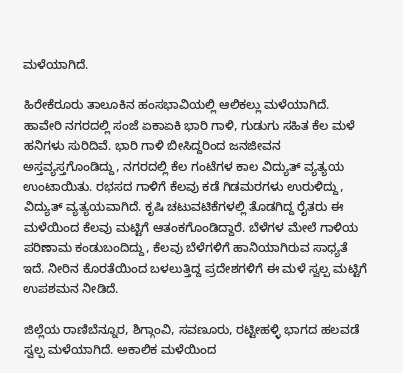ಮಳೆಯಾಗಿದೆ.

ಹಿರೇಕೆರೂರು ತಾಲೂಕಿನ ಹಂಸಭಾವಿಯಲ್ಲಿ ಆಲಿಕಲ್ಲು‌ ಮಳೆಯಾಗಿದೆ. ಹಾವೇರಿ ನಗರದಲ್ಲಿ ಸಂಜೆ ಏಕಾಏಕಿ ಭಾರಿ ಗಾಳಿ, ಗುಡುಗು ಸಹಿತ ಕೆಲ ಮಳೆ ಹನಿಗಳು ಸುರಿದಿವೆ. ಭಾರಿ ಗಾಳಿ ಬೀಸಿದ್ದರಿಂದ ಜನಜೀವನ ಅಸ್ತವ್ಯಸ್ತಗೊಂಡಿದ್ದು, ನಗರದಲ್ಲಿ ಕೆಲ ಗಂಟೆಗಳ ಕಾಲ ವಿದ್ಯುತ್ ವ್ಯತ್ಯಯ ಉಂಟಾಯಿತು. ರಭಸದ ಗಾಳಿಗೆ ಕೆಲವು ಕಡೆ ಗಿಡಮರಗಳು ಉರುಳಿದ್ದು, ವಿದ್ಯುತ್ ವ್ಯತ್ಯಯವಾಗಿದೆ. ಕೃಷಿ ಚಟುವಟಿಕೆಗಳಲ್ಲಿ ತೊಡಗಿದ್ದ ರೈತರು ಈ ಮಳೆಯಿಂದ ಕೆಲವು ಮಟ್ಟಿಗೆ ಆತಂಕಗೊಂಡಿದ್ದಾರೆ. ಬೆಳೆಗಳ ಮೇಲೆ ಗಾಳಿಯ ಪರಿಣಾಮ ಕಂಡುಬಂದಿದ್ದು, ಕೆಲವು ಬೆಳೆಗಳಿಗೆ ಹಾನಿಯಾಗಿರುವ ಸಾಧ್ಯತೆ ಇದೆ. ನೀರಿನ ಕೊರತೆಯಿಂದ ಬಳಲುತ್ತಿದ್ದ ಪ್ರದೇಶಗಳಿಗೆ ಈ ಮಳೆ ಸ್ವಲ್ಪ ಮಟ್ಟಿಗೆ ಉಪಶಮನ ನೀಡಿದೆ.

ಜಿಲ್ಲೆಯ ರಾಣಿಬೆನ್ನೂರ, ಶಿಗ್ಗಾಂವಿ, ಸವಣೂರು, ರಟ್ಟೀಹಳ್ಳಿ ಭಾಗದ ಹಲವಡೆ ಸ್ವಲ್ಪ ಮಳೆಯಾಗಿದೆ. ಅಕಾಲಿಕ ಮಳೆಯಿಂದ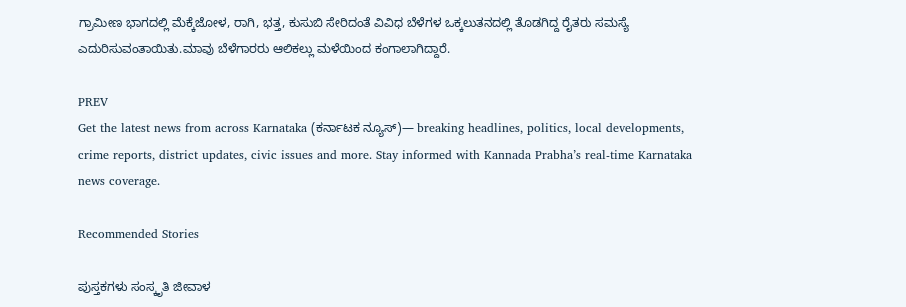ಗ್ರಾಮೀಣ ಭಾಗದಲ್ಲಿ ಮೆಕ್ಕೆಜೋಳ, ರಾಗಿ, ಭತ್ತ, ಕುಸುಬಿ ಸೇರಿದಂತೆ ವಿವಿಧ ಬೆಳೆಗಳ ಒಕ್ಕಲುತನದಲ್ಲಿ ತೊಡಗಿದ್ದ ರೈತರು ಸಮಸ್ಯೆ ಎದುರಿಸುವಂತಾಯಿತು.ಮಾವು ಬೆಳೆಗಾರರು ಆಲಿಕಲ್ಲು ಮಳೆಯಿಂದ ಕಂಗಾಲಾಗಿದ್ದಾರೆ.

PREV
Get the latest news from across Karnataka (ಕರ್ನಾಟಕ ನ್ಯೂಸ್)— breaking headlines, politics, local developments, crime reports, district updates, civic issues and more. Stay informed with Kannada Prabha’s real‑time Karnataka news coverage.

Recommended Stories

ಪುಸ್ತಕಗಳು ಸಂಸ್ಕೃತಿ ಜೀವಾಳ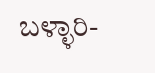ಬಳ್ಳಾರಿ-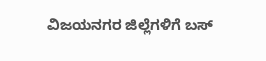ವಿಜಯನಗರ ಜಿಲ್ಲೆಗಳಿಗೆ ಬಸ್‌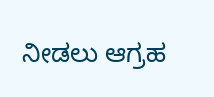ನೀಡಲು ಆಗ್ರಹ